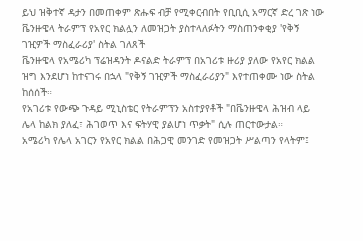ይህ ዝቅተኛ ዳታን በመጠቀም ጽሑፍ ብቻ የሚቀርብበት የቢቢሲ አማርኛ ድረ ገጽ ነው
ቬንዙዌላ ትራምፕ የአየር ክልሏን ለመዝጋት ያስተላለፉትን ማስጠንቀቂያ 'የቅኝ ገዢዎች ማስፈራሪያ' ስትል ገለጸች
ቬንዙዌላ የአሜሪካ ፕሬዝዳንት ዶናልድ ትራምፕ በአገሪቱ ዙሪያ ያለው የአየር ክልል ዝግ እንደሆነ ከተናገሩ በኋላ "የቅኝ ገዢዎች ማስፈራሪያን" እየተጠቀሙ ነው ስትል ከሰሰች።
የአገሪቱ የውጭ ጉዳይ ሚኒስቴር የትራምፕን አስተያየቶች "በቬንዙዌላ ሕዝብ ላይ ሌላ ከልክ ያለፈ፣ ሕገወጥ እና ፍትሃዊ ያልሆነ ጥቃት" ሲሉ ጠርተውታል።
አሜሪካ የሌላ አገርን የአየር ክልል በሕጋዊ መንገድ የመዝጋት ሥልጣን የላትም፤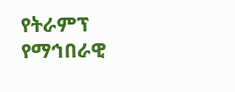የትራምፕ የማኅበራዊ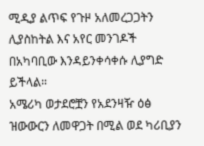ሚዲያ ልጥፍ የጉዞ አለመረጋጋትን ሊያስከትል እና አየር መንገዶች በአካባቢው እንዳይንቀሳቀሱ ሊያግድ ይችላል።
አሜሪካ ወታደሮቿን የአደንዛዥ ዕፅ ዝውውርን ለመዋጋት በሚል ወደ ካሪቢያን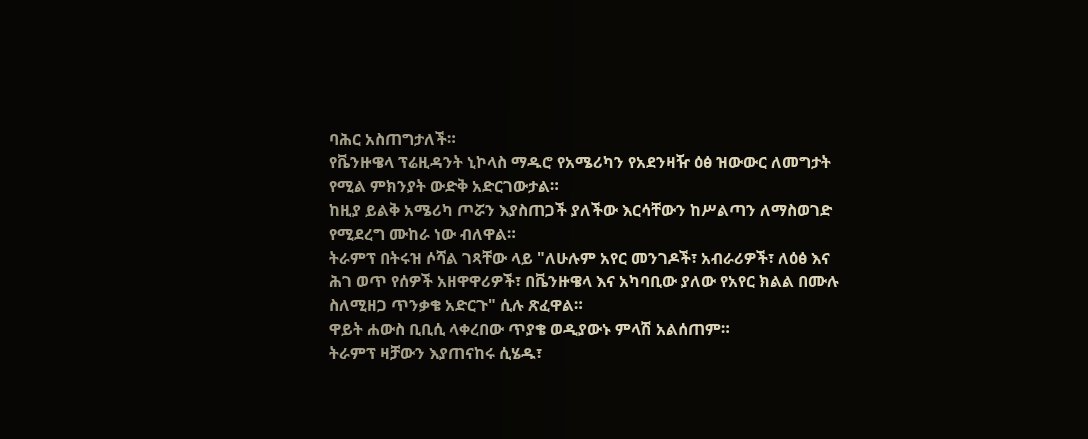ባሕር አስጠግታለች።
የቬንዙዌላ ፕሬዚዳንት ኒኮላስ ማዱሮ የአሜሪካን የአደንዛዥ ዕፅ ዝውውር ለመግታት የሚል ምክንያት ውድቅ አድርገውታል።
ከዚያ ይልቅ አሜሪካ ጦሯን እያስጠጋች ያለችው እርሳቸውን ከሥልጣን ለማስወገድ የሚደረግ ሙከራ ነው ብለዋል።
ትራምፕ በትሩዝ ሶሻል ገጻቸው ላይ "ለሁሉም አየር መንገዶች፣ አብራሪዎች፣ ለዕፅ እና ሕገ ወጥ የሰዎች አዘዋዋሪዎች፣ በቬንዙዌላ እና አካባቢው ያለው የአየር ክልል በሙሉ ስለሚዘጋ ጥንቃቄ አድርጉ" ሲሉ ጽፈዋል።
ዋይት ሐውስ ቢቢሲ ላቀረበው ጥያቄ ወዲያውኑ ምላሽ አልሰጠም።
ትራምፕ ዛቻውን እያጠናከሩ ሲሄዱ፣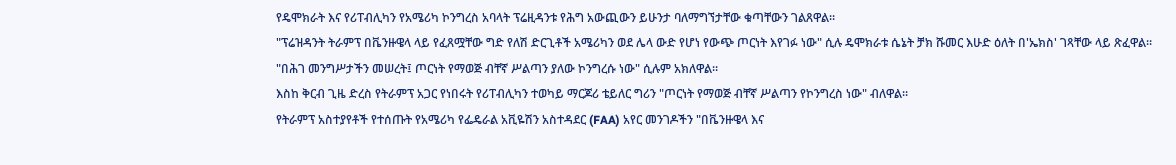የዴሞክራት እና የሪፐብሊካን የአሜሪካ ኮንግረስ አባላት ፕሬዚዳንቱ የሕግ አውጪውን ይሁንታ ባለማግኘታቸው ቁጣቸውን ገልጸዋል።
"ፕሬዝዳንት ትራምፕ በቬንዙዌላ ላይ የፈጸሟቸው ግድ የለሽ ድርጊቶች አሜሪካን ወደ ሌላ ውድ የሆነ የውጭ ጦርነት እየገፉ ነው" ሲሉ ዴሞክራቱ ሴኔት ቻክ ሹመር እሁድ ዕለት በ'ኤክስ' ገጻቸው ላይ ጽፈዋል።
"በሕገ መንግሥታችን መሠረት፤ ጦርነት የማወጅ ብቸኛ ሥልጣን ያለው ኮንግረሱ ነው" ሲሉም አክለዋል።
እስከ ቅርብ ጊዜ ድረስ የትራምፕ አጋር የነበሩት የሪፐብሊካን ተወካይ ማርጆሪ ቴይለር ግሪን "ጦርነት የማወጅ ብቸኛ ሥልጣን የኮንግረስ ነው" ብለዋል።
የትራምፕ አስተያየቶች የተሰጡት የአሜሪካ የፌዴራል አቪዬሽን አስተዳደር (FAA) አየር መንገዶችን "በቬንዙዌላ እና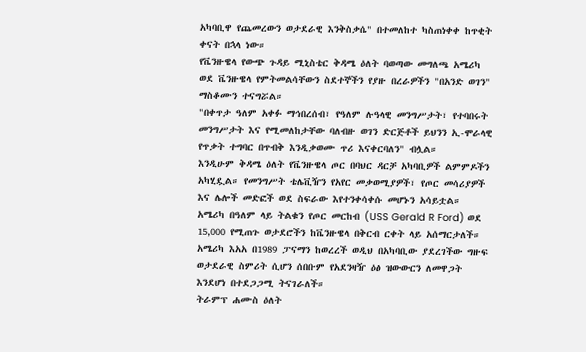አካባቢዋ የጨመረውን ወታደራዊ እንቅስቃሴ" በተመለከተ ካስጠነቀቀ ከጥቂት ቀናት በኋላ ነው።
የቬንዙዌላ የውጭ ጉዳይ ሚኒስቴር ቅዳሜ ዕለት ባወጣው መግለጫ አሜሪካ ወደ ቬንዙዌላ የምትመልሳቸውን ስደተኞችን የያዙ በረራዎችን "በአንድ ወገን" ማስቆሙን ተናግሯል።
"በቀጥታ ዓለም አቀፉ ማኅበረሰብ፣ የዓለም ሉዓላዊ መንግሥታት፣ የተባበሩት መንግሥታት እና የሚመለከታቸው ባለብዙ ወገን ድርጅቶች ይህንን ኢ-ሞራላዊ የጥቃት ተግባር በጥብቅ እንዲቃወሙ ጥሪ እናቀርባለን" ብሏል።
እንዲሁም ቅዳሜ ዕለት የቬንዙዌላ ጦር በባህር ዳርቻ አካባቢዎች ልምምዶችን አካሂዷል። የመንግሥት ቴሌቪዥን የአየር መቃወሚያዎች፣ የጦር መሳሪያዎች እና ሌሎች መድፎች ወደ ስፍራው እየተንቀሳቀሱ መሆኑን አሳይቷል።
አሜሪካ በዓለም ላይ ትልቁን የጦር መርከብ (USS Gerald R Ford) ወደ 15,000 የሚጠጉ ወታደሮችን ከቬንዙዌላ በቅርብ ርቀት ላይ አሰማርታለች።
አሜሪካ እአአ በ1989 ፓናማን ከወረረች ወዲህ በአካባቢው ያደረገችው ግዙፍ ወታደራዊ ስምሪት ሲሆን ሰበቡም የአደንዛዥ ዕፅ ዝውውርን ለመዋጋት እንደሆነ በተደጋጋሚ ትናገራለች።
ትራምፕ ሐሙስ ዕለት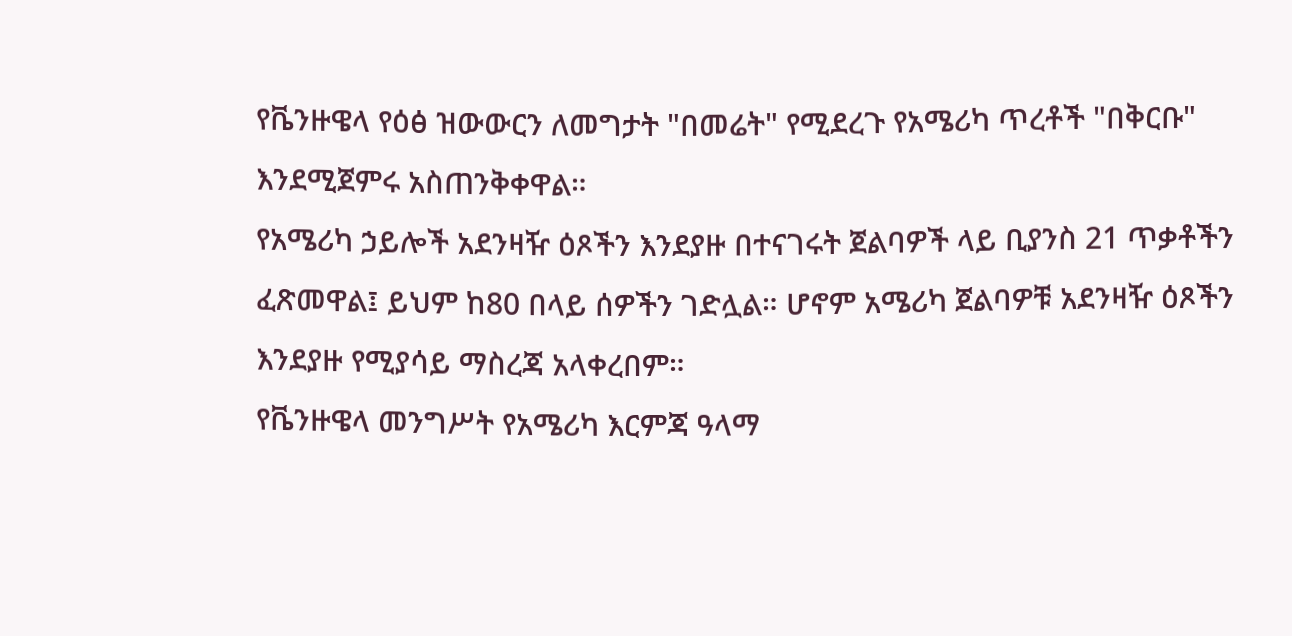የቬንዙዌላ የዕፅ ዝውውርን ለመግታት "በመሬት" የሚደረጉ የአሜሪካ ጥረቶች "በቅርቡ" እንደሚጀምሩ አስጠንቅቀዋል።
የአሜሪካ ኃይሎች አደንዛዥ ዕጾችን እንደያዙ በተናገሩት ጀልባዎች ላይ ቢያንስ 21 ጥቃቶችን ፈጽመዋል፤ ይህም ከ80 በላይ ሰዎችን ገድሏል። ሆኖም አሜሪካ ጀልባዎቹ አደንዛዥ ዕጾችን እንደያዙ የሚያሳይ ማስረጃ አላቀረበም።
የቬንዙዌላ መንግሥት የአሜሪካ እርምጃ ዓላማ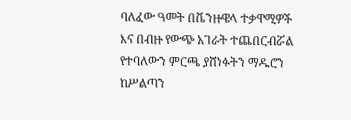ባለፈው ዓመት በቬንዙዌላ ተቃዋሚዎች እና በብዙ የውጭ አገራት ተጨበርብሯል የተባለውን ምርጫ ያሸነፉትን ማዱሮን ከሥልጣን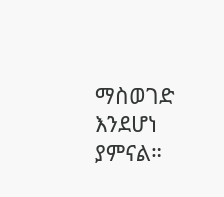ማስወገድ እንደሆነ ያምናል።